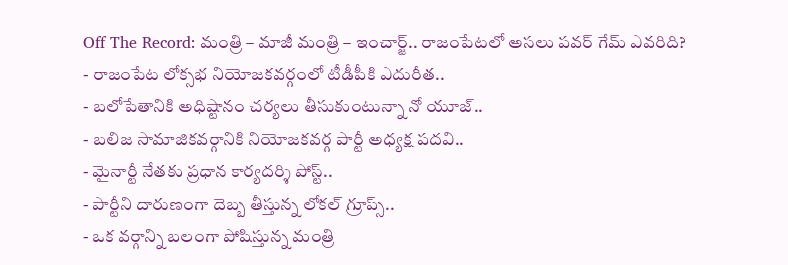Off The Record: మంత్రి – మాజీ మంత్రి – ఇంచార్జ్.. రాజంపేటలో అసలు పవర్ గేమ్ ఎవరిది?
- రాజంపేట లోక్సభ నియోజకవర్గంలో టీడీపీకి ఎదురీత..
- బలోపేతానికి అధిష్టానం చర్యలు తీసుకుంటున్నా నో యూజ్..
- బలిజ సామాజికవర్గానికి నియోజకవర్గ పార్టీ అధ్యక్ష పదవి..
- మైనార్టీ నేతకు ప్రధాన కార్యదర్శి పోస్ట్..
- పార్టీని దారుణంగా దెబ్బ తీస్తున్న లోకల్ గ్రూప్స్..
- ఒక వర్గాన్ని బలంగా పోషిస్తున్న మంత్రి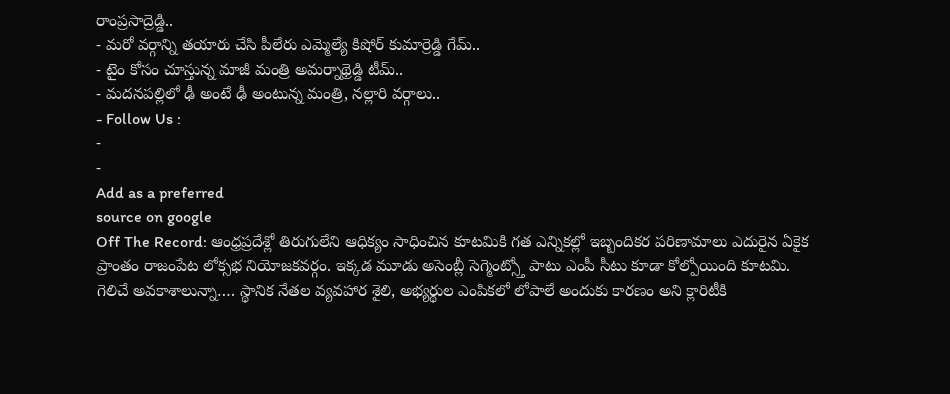రాంప్రసాద్రెడ్డి..
- మరో వర్గాన్ని తయారు చేసి పీలేరు ఎమ్మెల్యే కిషోర్ కుమార్రెడ్డి గేమ్..
- టైం కోసం చూస్తున్న మాజీ మంత్రి అమర్నాథ్రెడ్డి టీమ్..
- మదనపల్లిలో ఢీ అంటే ఢీ అంటున్న మంత్రి, నల్లారి వర్గాలు..
- Follow Us :
-
-
Add as a preferred
source on google
Off The Record: ఆంధ్రప్రదేశ్లో తిరుగులేని ఆధిక్యం సాధించిన కూటమికి గత ఎన్నికల్లో ఇబ్బందికర పరిణామాలు ఎదురైన ఏకైక ప్రాంతం రాజంపేట లోక్సభ నియోజకవర్గం. ఇక్కడ మూడు అసెంబ్లీ సెగ్మెంట్స్తో పాటు ఎంపీ సీటు కూడా కోల్పోయింది కూటమి. గెలిచే అవకాశాలున్నా…. స్థానిక నేతల వ్యవహార శైలి, అభ్యర్థుల ఎంపికలో లోపాలే అందుకు కారణం అని క్లారిటీకి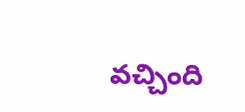వచ్చింది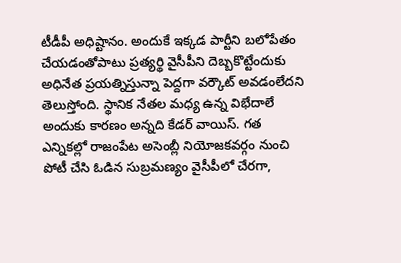టీడీపీ అధిష్టానం. అందుకే ఇక్కడ పార్టీని బలోపేతం చేయడంతోపాటు ప్రత్యర్థి వైసీపీని దెబ్బకొట్టేందుకు అధినేత ప్రయత్నిస్తున్నా పెద్దగా వర్కౌట్ అవడంలేదని తెలుస్తోంది. స్థానిక నేతల మధ్య ఉన్న విభేదాలే అందుకు కారణం అన్నది కేడర్ వాయిస్. గత ఎన్నికల్లో రాజంపేట అసెంబ్లీ నియోజకవర్గం నుంచి పోటీ చేసి ఓడిన సుబ్రమణ్యం వైసీపీలో చేరగా,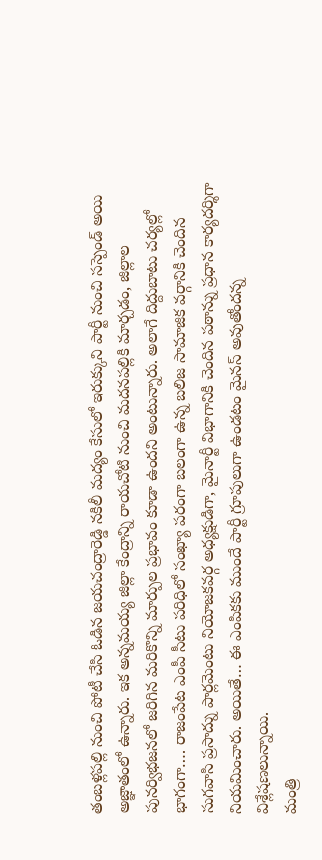తంబళ్లపల్లి నుంచి పోటీ చేసి ఓడిన జయచంద్రారెడ్డి నకిలీ మద్యం కేసులో ఇరుక్కుని పార్టీ నుంచి సస్పెండ్ అయి అజ్ఞాతంలో ఉన్నారు. ఇక అన్నమయ్య జిల్లా కేంద్రాన్ని రాయచోటి నుంచి మదనపల్లికి మార్చడం, జిల్లాల పునర్విభజనలో జరిగిన మరికొన్ని మార్పుల ప్రభావం కూడా ఉందని అంటున్నారు. అలాగే దిద్దుబాటు చర్యల్లో భాగంగా…. రాజంపేట ఎంపీ సీటు పరిధిలో సంఖ్యా పరంగా బలంగా ఉన్న బలిజ సామాజిక వర్గానికి చెందిన సుగవాసి ప్రసాద్ను పార్లమెంటు నియోజకవర్గ అధ్యక్షుడిగా, మైనార్టీ విభాగానికి చెందిన పఠాన్ను ప్రధాన కార్యదర్శిగా నియమించారు. అయితే… ఈ ఎంపికకు ముందే పార్టీ గ్రూపులుగా ఉండటం మైనస్ అవుతోందన్న విశ్లేషణలున్నాయి.
మంత్రి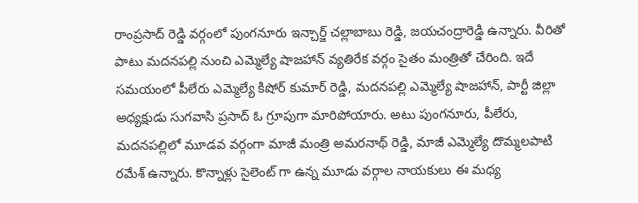రాంప్రసాద్ రెడ్డి వర్గంలో పుంగనూరు ఇన్చార్జ్ చల్లాబాబు రెడ్డి, జయచంద్రారెడ్డి ఉన్నారు. వీరితో పాటు మదనపల్లి నుంచి ఎమ్మెల్యే షాజహాన్ వ్యతిరేక వర్గం సైతం మంత్రితో చేరింది. ఇదే సమయంలో పీలేరు ఎమ్మెల్యే కిషోర్ కుమార్ రెడ్డి, మదనపల్లి ఎమ్మెల్యే షాజహాన్, పార్టీ జిల్లా అధ్యక్షుడు సుగవాసి ప్రసాద్ ఓ గ్రూపుగా మారిపోయారు. అటు పుంగనూరు, పీలేరు, మదనపల్లిలో మూడవ వర్గంగా మాజీ మంత్రి అమరనాథ్ రెడ్డి, మాజీ ఎమ్మెల్యే దొమ్మలపాటి రమేశ్ ఉన్నారు. కొన్నాళ్లు సైలెంట్ గా ఉన్న మూడు వర్గాల నాయకులు ఈ మధ్య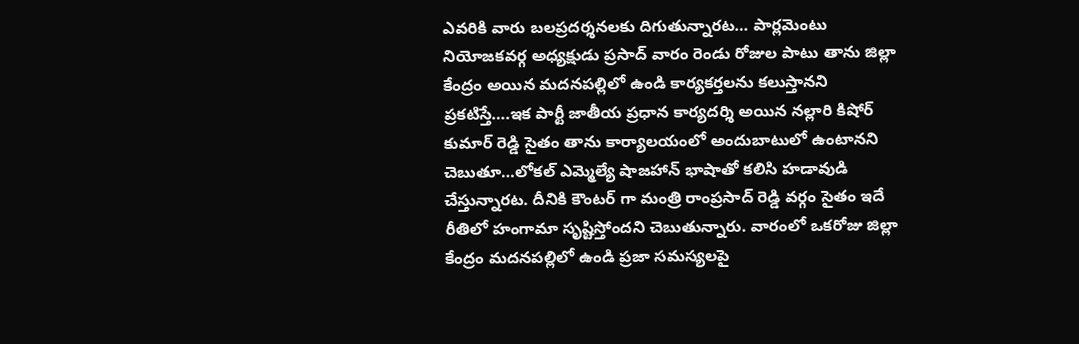ఎవరికి వారు బలప్రదర్శనలకు దిగుతున్నారట… పార్లమెంటు నియోజకవర్గ అధ్యక్షుడు ప్రసాద్ వారం రెండు రోజుల పాటు తాను జిల్లా కేంద్రం అయిన మదనపల్లిలో ఉండి కార్యకర్తలను కలుస్తానని ప్రకటిస్తే….ఇక పార్టీ జాతీయ ప్రధాన కార్యదర్శి అయిన నల్లారి కిషోర్ కుమార్ రెడ్డి సైతం తాను కార్యాలయంలో అందుబాటులో ఉంటానని చెబుతూ…లోకల్ ఎమ్మెల్యే షాజహాన్ భాషాతో కలిసి హడావుడి చేస్తున్నారట. దీనికి కౌంటర్ గా మంత్రి రాంప్రసాద్ రెడ్డి వర్గం సైతం ఇదే రీతిలో హంగామా సృష్టిస్తోందని చెబుతున్నారు. వారంలో ఒకరోజు జిల్లా కేంద్రం మదనపల్లిలో ఉండి ప్రజా సమస్యలపై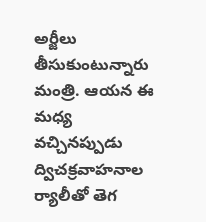అర్జీలు తీసుకుంటున్నారు మంత్రి. ఆయన ఈ మధ్య వచ్చినప్పుడు ద్విచక్రవాహనాల ర్యాలీతో తెగ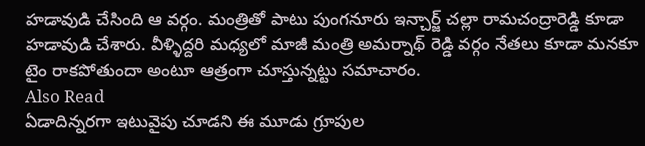హడావుడి చేసింది ఆ వర్గం. మంత్రితో పాటు పుంగనూరు ఇన్చార్జ్ చల్లా రామచంద్రారెడ్డి కూడా హడావుడి చేశారు. వీళ్ళిద్దరి మధ్యలో మాజీ మంత్రి అమర్నాథ్ రెడ్డి వర్గం నేతలు కూడా మనకూ టైం రాకపోతుందా అంటూ ఆత్రంగా చూస్తున్నట్టు సమాచారం.
Also Read
ఏడాదిన్నరగా ఇటువైపు చూడని ఈ మూడు గ్రూపుల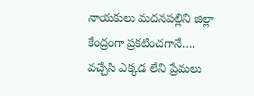నాయకులు మదనపల్లిని జిల్లా కేంద్రంగా ప్రకటించగానే…. వచ్చేసి ఎక్కడ లేని ప్రేమలు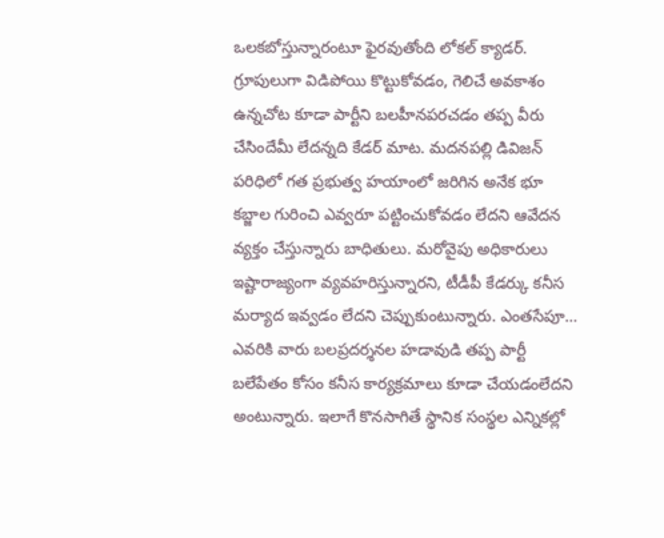ఒలకబోస్తున్నారంటూ ఫైరవుతోంది లోకల్ క్యాడర్. గ్రూపులుగా విడిపోయి కొట్టుకోవడం, గెలిచే అవకాశం ఉన్నచోట కూడా పార్టీని బలహీనపరచడం తప్ప వీరు చేసిందేమీ లేదన్నది కేడర్ మాట. మదనపల్లి డివిజన్ పరిధిలో గత ప్రభుత్వ హయాంలో జరిగిన అనేక భూ కబ్జాల గురించి ఎవ్వరూ పట్టించుకోవడం లేదని ఆవేదన వ్యక్తం చేస్తున్నారు బాధితులు. మరోవైపు అధికారులు ఇష్టారాజ్యంగా వ్యవహరిస్తున్నారని, టీడీపీ కేడర్కు కనీస మర్యాద ఇవ్వడం లేదని చెప్పుకుంటున్నారు. ఎంతసేపూ… ఎవరికి వారు బలప్రదర్శనల హడావుడి తప్ప పార్టీ బలేపేతం కోసం కనీస కార్యక్రమాలు కూడా చేయడంలేదని అంటున్నారు. ఇలాగే కొనసాగితే స్థానిక సంస్థల ఎన్నికల్లో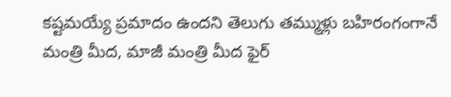కష్టమయ్యే ప్రమాదం ఉందని తెలుగు తమ్ముళ్లు బహిరంగంగానే మంత్రి మీద, మాజీ మంత్రి మీద ఫైర్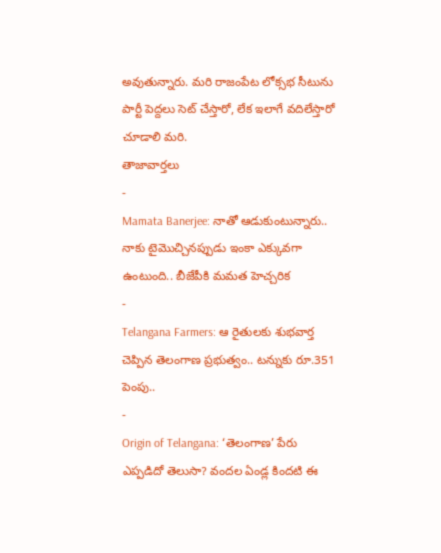అవుతున్నారు. మరి రాజంపేట లోక్సభ సీటును పార్టీ పెద్దలు సెట్ చేస్తారో, లేక ఇలాగే వదిలేస్తారో చూడాలి మరి.
తాజావార్తలు
-
Mamata Banerjee: నాతో ఆడుకుంటున్నారు.. నాకు టైమొచ్చినప్పుడు ఇంకా ఎక్కువగా ఉంటుంది.. బీజేపీకి మమత హెచ్చరిక
-
Telangana Farmers: ఆ రైతులకు శుభవార్త చెప్పిన తెలంగాణ ప్రభుత్వం.. టన్నుకు రూ.351 పెంపు..
-
Origin of Telangana: ‘తెలంగాణ’ పేరు ఎప్పడిదో తెలుసా? వందల ఏండ్ల కిందటి ఈ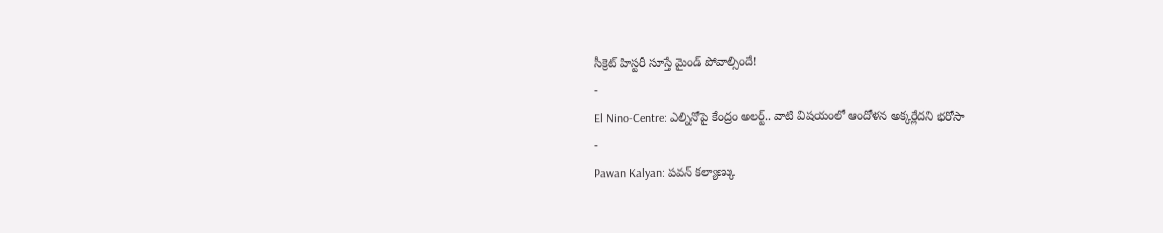సీక్రెట్ హిస్టరీ సూస్తే మైండ్ పోవాల్సిందే!
-
El Nino-Centre: ఎల్నినోపై కేంద్రం అలర్ట్.. వాటి విషయంలో ఆందోళన అక్కర్లేదని భరోసా
-
Pawan Kalyan: పవన్ కల్యాణ్కు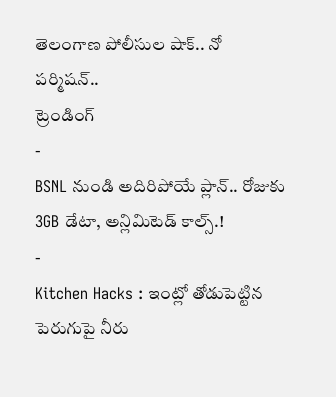తెలంగాణ పోలీసుల షాక్.. నో పర్మిషన్..
ట్రెండింగ్
-
BSNL నుండి అదిరిపోయే ప్లాన్.. రోజుకు 3GB డేటా, అన్లిమిటెడ్ కాల్స్.!
-
Kitchen Hacks : ఇంట్లో తోడుపెట్టిన పెరుగుపై నీరు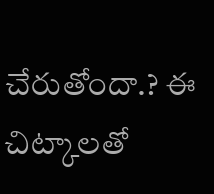చేరుతోందా.? ఈ చిట్కాలతో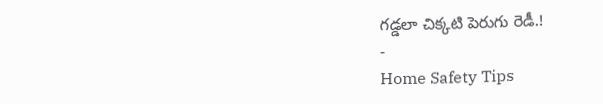గడ్డలా చిక్కటి పెరుగు రెడీ.!
-
Home Safety Tips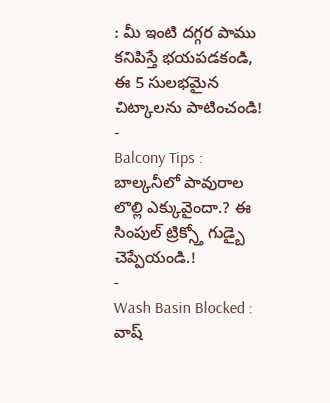: మీ ఇంటి దగ్గర పాము కనిపిస్తే భయపడకండి, ఈ 5 సులభమైన చిట్కాలను పాటించండి!
-
Balcony Tips : బాల్కనీలో పావురాల లొల్లి ఎక్కువైందా.? ఈ సింపుల్ ట్రిక్స్తో గుడ్బై చెప్పేయండి.!
-
Wash Basin Blocked : వాష్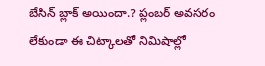బేసిన్ బ్లాక్ అయిందా.? ప్లంబర్ అవసరం లేకుండా ఈ చిట్కాలతో నిమిషాల్లో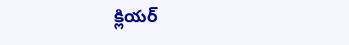క్లియర్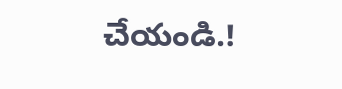చేయండి.!